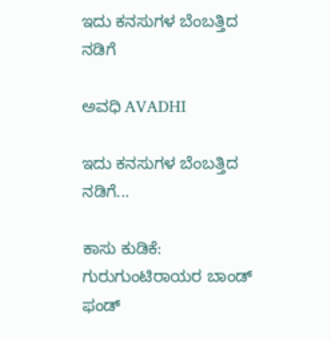ಇದು ಕನಸುಗಳ ಬೆಂಬತ್ತಿದ ನಡಿಗೆ‍

ಅವಧಿ AVADHI

ಇದು ಕನಸುಗಳ ಬೆಂಬತ್ತಿದ ನಡಿಗೆ...

ಕಾಸು ಕುಡಿಕೆ: ಗುರುಗುಂಟಿರಾಯರ ಬಾಂಡ್ ಫಂಡ್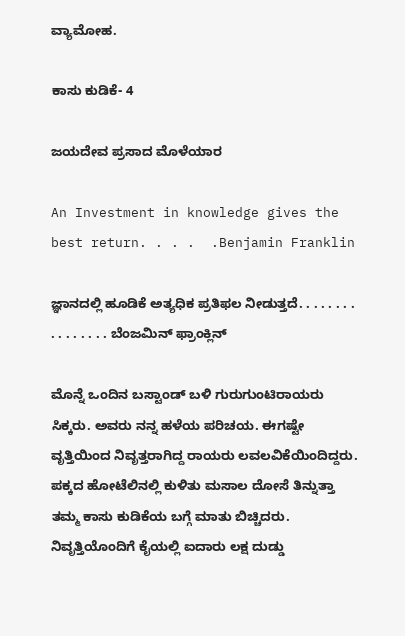ವ್ಯಾಮೋಹ.

ಕಾಸು ಕುಡಿಕೆ- 4

ಜಯದೇವ ಪ್ರಸಾದ ಮೊಳೆಯಾರ

An Investment in knowledge gives the best return. . . .  .Benjamin Franklin

ಜ್ಞಾನದಲ್ಲಿ ಹೂಡಿಕೆ ಅತ್ಯಧಿಕ ಪ್ರತಿಫಲ ನೀಡುತ್ತದೆ. . . . . . . . . . . . . . . . ಬೆಂಜಮಿನ್ ಫ್ರಾಂಕ್ಲಿನ್

ಮೊನ್ನೆ ಒಂದಿನ ಬಸ್ಟಾಂಡ್ ಬಳಿ ಗುರುಗುಂಟಿರಾಯರು ಸಿಕ್ಕರು. ಅವರು ನನ್ನ ಹಳೆಯ ಪರಿಚಯ. ಈಗಷ್ಟೇ ವೃತ್ತಿಯಿಂದ ನಿವೃತ್ತರಾಗಿದ್ದ ರಾಯರು ಲವಲವಿಕೆಯಿಂದಿದ್ದರು.  ಪಕ್ಕದ ಹೋಟೆಲಿನಲ್ಲಿ ಕುಳಿತು ಮಸಾಲ ದೋಸೆ ತಿನ್ನುತ್ತಾ ತಮ್ಮ ಕಾಸು ಕುಡಿಕೆಯ ಬಗ್ಗೆ ಮಾತು ಬಿಚ್ಚಿದರು. ನಿವೃತ್ತಿಯೊಂದಿಗೆ ಕೈಯಲ್ಲಿ ಐದಾರು ಲಕ್ಷ ದುಡ್ಡು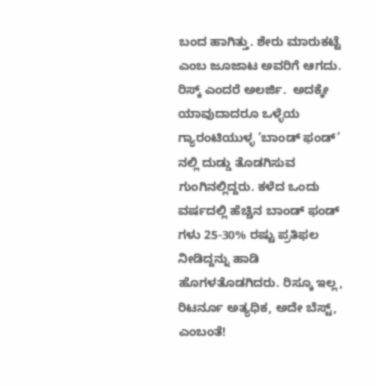ಬಂದ ಹಾಗಿತ್ತು. ಶೇರು ಮಾರುಕಟ್ಟೆ ಎಂಬ ಜೂಜಾಟ ಅವರಿಗೆ ಆಗದು. ರಿಸ್ಕ್ ಎಂದರೆ ಅಲರ್ಜಿ.  ಅದಕ್ಕೇ ಯಾವುದಾದರೂ ಒಳ್ಳೆಯ ಗ್ಯಾರಂಟಿಯುಳ್ಳ ‘ಬಾಂಡ್ ಫಂಡ್’ ನಲ್ಲಿ ದುಡ್ಡು ತೊಡಗಿಸುವ ಗುಂಗಿನಲ್ಲಿದ್ದರು. ಕಳೆದ ಒಂದು ವರ್ಷದಲ್ಲಿ ಹೆಚ್ಚಿನ ಬಾಂಡ್ ಫಂಡ್ ಗಳು 25-30% ರಷ್ಟು ಪ್ರತಿಫಲ ನೀಡಿದ್ದನ್ನು ಹಾಡಿ ಹೊಗಳತೊಡಗಿದರು. ರಿಸ್ಕೂ ಇಲ್ಲ, ರಿಟರ್ನೂ ಅತ್ಯಧಿಕ, ಅದೇ ಬೆಸ್ಟ್, ಎಂಬಂತೆ!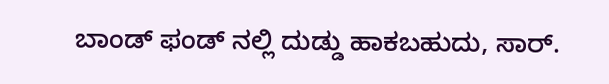ಬಾಂಡ್ ಫಂಡ್ ನಲ್ಲಿ ದುಡ್ಡು ಹಾಕಬಹುದು, ಸಾರ್.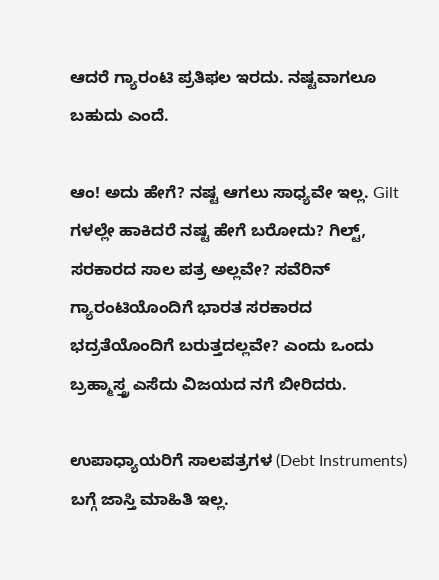ಆದರೆ ಗ್ಯಾರಂಟಿ ಪ್ರತಿಫಲ ಇರದು. ನಷ್ಟವಾಗಲೂ ಬಹುದು ಎಂದೆ.

ಆಂ! ಅದು ಹೇಗೆ? ನಷ್ಟ ಆಗಲು ಸಾಧ್ಯವೇ ಇಲ್ಲ. Gilt ಗಳಲ್ಲೇ ಹಾಕಿದರೆ ನಷ್ಟ ಹೇಗೆ ಬರೋದು? ಗಿಲ್ಟ್, ಸರಕಾರದ ಸಾಲ ಪತ್ರ ಅಲ್ಲವೇ? ಸವೆರಿನ್ ಗ್ಯಾರಂಟಿಯೊಂದಿಗೆ ಭಾರತ ಸರಕಾರದ ಭದ್ರತೆಯೊಂದಿಗೆ ಬರುತ್ತದಲ್ಲವೇ? ಎಂದು ಒಂದು ಬ್ರಹ್ಮಾಸ್ತ್ರ ಎಸೆದು ವಿಜಯದ ನಗೆ ಬೀರಿದರು.

ಉಪಾಧ್ಯಾಯರಿಗೆ ಸಾಲಪತ್ರಗಳ (Debt Instruments) ಬಗ್ಗೆ ಜಾಸ್ತಿ ಮಾಹಿತಿ ಇಲ್ಲ.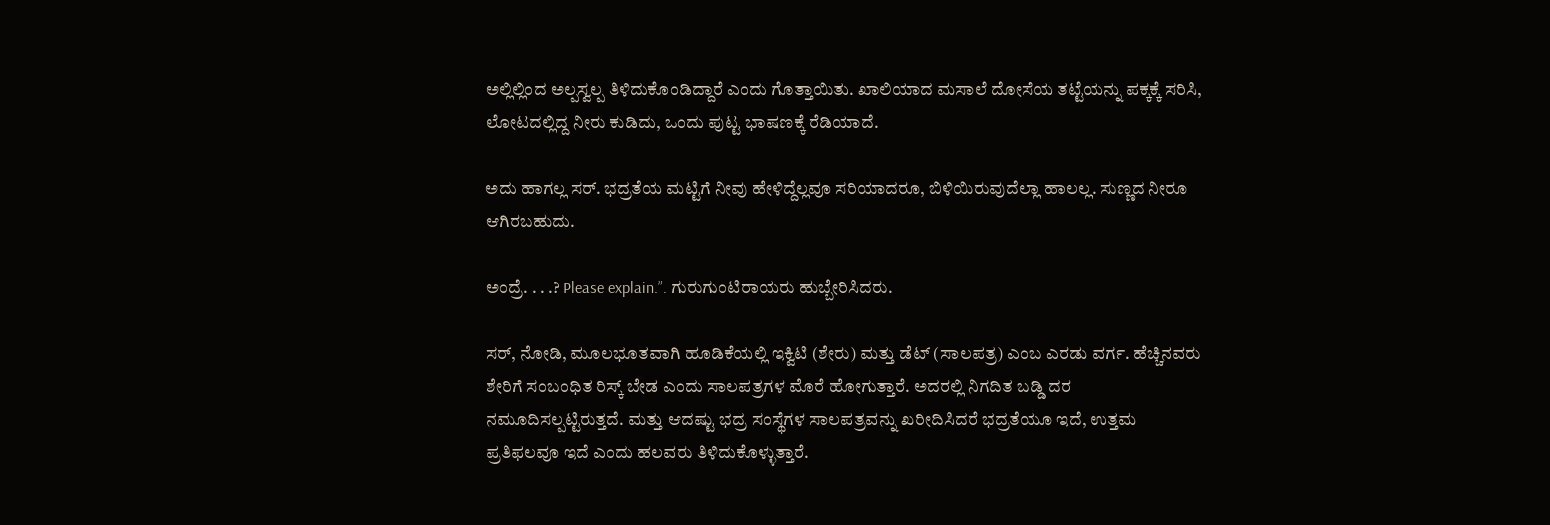ಅಲ್ಲಿಲ್ಲಿಂದ ಅಲ್ಪಸ್ವಲ್ಪ ತಿಳಿದುಕೊಂಡಿದ್ದಾರೆ ಎಂದು ಗೊತ್ತಾಯಿತು. ಖಾಲಿಯಾದ ಮಸಾಲೆ ದೋಸೆಯ ತಟ್ಟೆಯನ್ನು ಪಕ್ಕಕ್ಕೆ ಸರಿಸಿ, ಲೋಟದಲ್ಲಿದ್ದ ನೀರು ಕುಡಿದು, ಒಂದು ಪುಟ್ಟ ಭಾಷಣಕ್ಕೆ ರೆಡಿಯಾದೆ.

ಅದು ಹಾಗಲ್ಲ ಸರ್. ಭದ್ರತೆಯ ಮಟ್ಟಿಗೆ ನೀವು ಹೇಳಿದ್ದೆಲ್ಲವೂ ಸರಿಯಾದರೂ, ಬಿಳಿಯಿರುವುದೆಲ್ಲಾ ಹಾಲಲ್ಲ. ಸುಣ್ಣದ ನೀರೂ ಆಗಿರಬಹುದು.

ಅಂದ್ರೆ. . . .? Please explain.”. ಗುರುಗುಂಟಿರಾಯರು ಹುಬ್ಬೇರಿಸಿದರು.

ಸರ್, ನೋಡಿ, ಮೂಲಭೂತವಾಗಿ ಹೂಡಿಕೆಯಲ್ಲಿ ಇಕ್ವಿಟಿ (ಶೇರು) ಮತ್ತು ಡೆಟ್ (ಸಾಲಪತ್ರ) ಎಂಬ ಎರಡು ವರ್ಗ. ಹೆಚ್ಚಿನವರು ಶೇರಿಗೆ ಸಂಬಂಧಿತ ರಿಸ್ಕ್ ಬೇಡ ಎಂದು ಸಾಲಪತ್ರಗಳ ಮೊರೆ ಹೋಗುತ್ತಾರೆ. ಅದರಲ್ಲಿ ನಿಗದಿತ ಬಡ್ಡಿ ದರ ನಮೂದಿಸಲ್ಪಟ್ಟಿರುತ್ತದೆ. ಮತ್ತು ಆದಷ್ಟು ಭದ್ರ ಸಂಸ್ಥೆಗಳ ಸಾಲಪತ್ರವನ್ನು ಖರೀದಿಸಿದರೆ ಭದ್ರತೆಯೂ ಇದೆ, ಉತ್ತಮ ಪ್ರತಿಫಲವೂ ಇದೆ ಎಂದು ಹಲವರು ತಿಳಿದುಕೊಳ್ಳುತ್ತಾರೆ.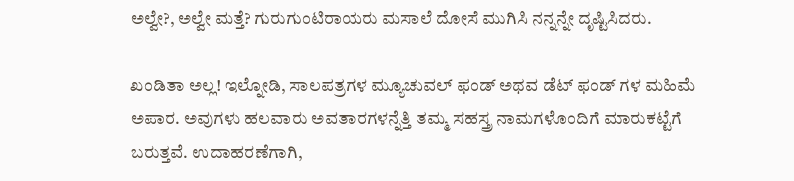ಅಲ್ವೇ?, ಅಲ್ವೇ ಮತ್ತೆ? ಗುರುಗುಂಟಿರಾಯರು ಮಸಾಲೆ ದೋಸೆ ಮುಗಿಸಿ ನನ್ನನ್ನೇ ದೃಷ್ಟಿಸಿದರು.

ಖಂಡಿತಾ ಅಲ್ಲ! ಇಲ್ನೋಡಿ, ಸಾಲಪತ್ರಗಳ ಮ್ಯೂಚುವಲ್ ಫಂಡ್ ಅಥವ ಡೆಟ್ ಫಂಡ್ ಗಳ ಮಹಿಮೆ ಅಪಾರ. ಅವುಗಳು ಹಲವಾರು ಅವತಾರಗಳನ್ನೆತ್ತಿ ತಮ್ಮ ಸಹಸ್ತ್ರ ನಾಮಗಳೊಂದಿಗೆ ಮಾರುಕಟ್ಟೆಗೆ ಬರುತ್ತವೆ. ಉದಾಹರಣೆಗಾಗಿ,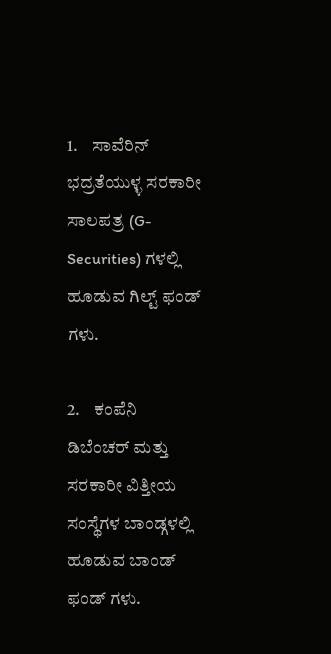1.    ಸಾವೆರಿನ್ ಭದ್ರತೆಯುಳ್ಳ ಸರಕಾರೀ ಸಾಲಪತ್ರ (G-Securities) ಗಳಲ್ಲಿ  ಹೂಡುವ ಗಿಲ್ಟ್ ಫಂಡ್ ಗಳು.

2.    ಕಂಪೆನಿ ಡಿಬೆಂಚರ್ ಮತ್ತು ಸರಕಾರೀ ವಿತ್ತೀಯ ಸಂಸ್ಥೆಗಳ ಬಾಂಡ್ಗಳಲ್ಲಿ ಹೂಡುವ ಬಾಂಡ್ ಫಂಡ್ ಗಳು.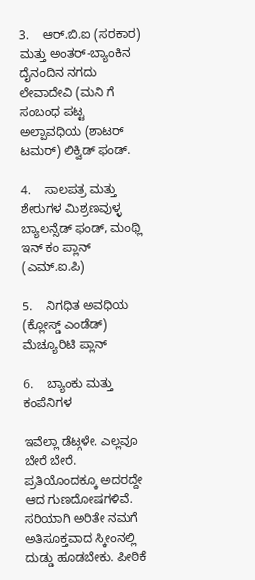3.    ಆರ್.ಬಿ.ಐ (ಸರಕಾರ) ಮತ್ತು ಅಂತರ್-ಬ್ಯಾಂಕಿನ ದೈನಂದಿನ ನಗದು ಲೇವಾದೇವಿ (ಮನಿ ಗೆ ಸಂಬಂಧ ಪಟ್ಟ ಅಲ್ಪಾವಧಿಯ (ಶಾಟರ್ ಟಮರ್) ಲಿಕ್ವಿಡ್ ಫಂಡ್.

4.    ಸಾಲಪತ್ರ ಮತ್ತು ಶೇರುಗಳ ಮಿಶ್ರಣವುಳ್ಳ ಬ್ಯಾಲನ್ಸೆಡ್ ಫಂಡ್, ಮಂಥ್ಲಿ ಇನ್ ಕಂ ಪ್ಲಾನ್ (ಎಮ್.ಐ.ಪಿ)

5.    ನಿಗಧಿತ ಅವಧಿಯ (ಕ್ಲೋಸ್ಡ್ ಎಂಡೆಡ್) ಮೆಚ್ಯೂರಿಟಿ ಪ್ಲಾನ್

6.    ಬ್ಯಾಂಕು ಮತ್ತು ಕಂಪೆನಿಗಳ

ಇವೆಲ್ಲಾ ಡೆಟ್ಗಳೇ. ಎಲ್ಲವೂ ಬೇರೆ ಬೇರೆ. ಪ್ರತಿಯೊಂದಕ್ಕೂ ಅದರದ್ದೇ ಆದ ಗುಣದೋಷಗಳಿವೆ. ಸರಿಯಾಗಿ ಅರಿತೇ ನಮಗೆ ಅತಿಸೂಕ್ತವಾದ ಸ್ಕೀಂನಲ್ಲಿ ದುಡ್ಡು ಹೂಡಬೇಕು. ಪೀಠಿಕೆ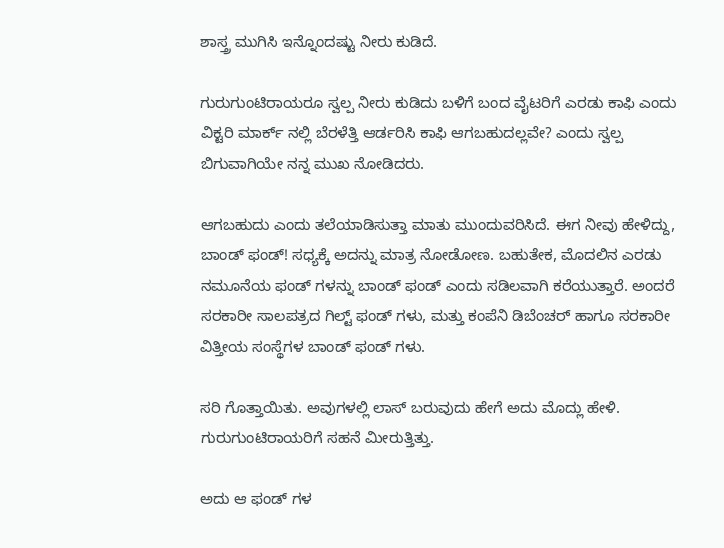ಶಾಸ್ತ್ರ ಮುಗಿಸಿ ಇನ್ನೊಂದಷ್ಟು ನೀರು ಕುಡಿದೆ.

ಗುರುಗುಂಟಿರಾಯರೂ ಸ್ವಲ್ಪ ನೀರು ಕುಡಿದು ಬಳಿಗೆ ಬಂದ ವೈಟರಿಗೆ ಎರಡು ಕಾಫಿ ಎಂದು ವಿಕ್ಟರಿ ಮಾರ್ಕ್ ನಲ್ಲಿ ಬೆರಳೆತ್ತಿ ಆರ್ಡರಿಸಿ ಕಾಫಿ ಆಗಬಹುದಲ್ಲವೇ? ಎಂದು ಸ್ವಲ್ಪ ಬಿಗುವಾಗಿಯೇ ನನ್ನ ಮುಖ ನೋಡಿದರು.

ಆಗಬಹುದು ಎಂದು ತಲೆಯಾಡಿಸುತ್ತಾ ಮಾತು ಮುಂದುವರಿಸಿದೆ. ಈಗ ನೀವು ಹೇಳಿದ್ದು, ಬಾಂಡ್ ಫಂಡ್! ಸಧ್ಯಕ್ಕೆ ಅದನ್ನು ಮಾತ್ರ ನೋಡೋಣ. ಬಹುತೇಕ, ಮೊದಲಿನ ಎರಡು ನಮೂನೆಯ ಫಂಡ್ ಗಳನ್ನು ಬಾಂಡ್ ಫಂಡ್ ಎಂದು ಸಡಿಲವಾಗಿ ಕರೆಯುತ್ತಾರೆ. ಅಂದರೆ ಸರಕಾರೀ ಸಾಲಪತ್ರದ ಗಿಲ್ಟ್ ಫಂಡ್ ಗಳು, ಮತ್ತು ಕಂಪೆನಿ ಡಿಬೆಂಚರ್ ಹಾಗೂ ಸರಕಾರೀ ವಿತ್ತೀಯ ಸಂಸ್ಥೆಗಳ ಬಾಂಡ್ ಫಂಡ್ ಗಳು.

ಸರಿ ಗೊತ್ತಾಯಿತು. ಅವುಗಳಲ್ಲಿ ಲಾಸ್ ಬರುವುದು ಹೇಗೆ ಅದು ಮೊದ್ಲು ಹೇಳಿ.  ಗುರುಗುಂಟಿರಾಯರಿಗೆ ಸಹನೆ ಮೀರುತ್ತಿತ್ತು.

ಅದು ಆ ಫಂಡ್ ಗಳ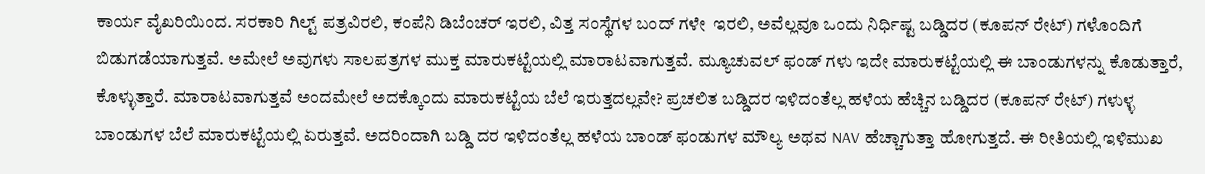ಕಾರ್ಯ ವೈಖರಿಯಿಂದ. ಸರಕಾರಿ ಗಿಲ್ಟ್ ಪತ್ರವಿರಲಿ, ಕಂಪೆನಿ ಡಿಬೆಂಚರ್ ಇರಲಿ, ವಿತ್ತ ಸಂಸ್ಥೆಗಳ ಬಂದ್ ಗಳೇ  ಇರಲಿ, ಅವೆಲ್ಲವೂ ಒಂದು ನಿರ್ಧಿಷ್ಟ ಬಡ್ಡಿದರ (ಕೂಪನ್ ರೇಟ್) ಗಳೊಂದಿಗೆ ಬಿಡುಗಡೆಯಾಗುತ್ತವೆ. ಅಮೇಲೆ ಅವುಗಳು ಸಾಲಪತ್ರಗಳ ಮುಕ್ತ ಮಾರುಕಟ್ಟೆಯಲ್ಲಿ ಮಾರಾಟವಾಗುತ್ತವೆ. ಮ್ಯೂಚುವಲ್ ಫಂಡ್ ಗಳು ಇದೇ ಮಾರುಕಟ್ಟೆಯಲ್ಲಿ ಈ ಬಾಂಡುಗಳನ್ನು ಕೊಡುತ್ತಾರೆ, ಕೊಳ್ಳುತ್ತಾರೆ. ಮಾರಾಟವಾಗುತ್ತವೆ ಅಂದಮೇಲೆ ಅದಕ್ಕೊಂದು ಮಾರುಕಟ್ಟೆಯ ಬೆಲೆ ಇರುತ್ತದಲ್ಲವೇ? ಪ್ರಚಲಿತ ಬಡ್ಡಿದರ ಇಳಿದಂತೆಲ್ಲ ಹಳೆಯ ಹೆಚ್ಚಿನ ಬಡ್ಡಿದರ (ಕೂಪನ್ ರೇಟ್) ಗಳುಳ್ಳ ಬಾಂಡುಗಳ ಬೆಲೆ ಮಾರುಕಟ್ಟೆಯಲ್ಲಿ ಏರುತ್ತವೆ. ಅದರಿಂದಾಗಿ ಬಡ್ಡಿ ದರ ಇಳಿದಂತೆಲ್ಲ ಹಳೆಯ ಬಾಂಡ್ ಫಂಡುಗಳ ಮೌಲ್ಯ ಅಥವ NAV ಹೆಚ್ಚಾಗುತ್ತಾ ಹೋಗುತ್ತದೆ. ಈ ರೀತಿಯಲ್ಲಿ ಇಳಿಮುಖ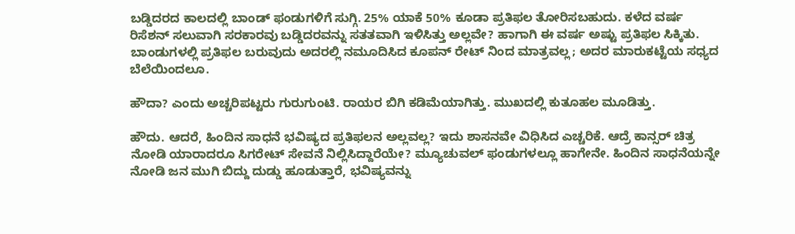ಬಡ್ಡಿದರದ ಕಾಲದಲ್ಲಿ ಬಾಂಡ್ ಫಂಡುಗಳಿಗೆ ಸುಗ್ಗಿ. 25% ಯಾಕೆ 50% ಕೂಡಾ ಪ್ರತಿಫಲ ತೋರಿಸಬಹುದು. ಕಳೆದ ವರ್ಷ ರಿಸೆಶನ್ ಸಲುವಾಗಿ ಸರಕಾರವು ಬಡ್ಡಿದರವನ್ನು ಸತತವಾಗಿ ಇಳಿಸಿತ್ತು ಅಲ್ಲವೇ? ಹಾಗಾಗಿ ಈ ವರ್ಷ ಅಷ್ಟು ಪ್ರತಿಫಲ ಸಿಕ್ಕಿತು. ಬಾಂಡುಗಳಲ್ಲಿ ಪ್ರತಿಫಲ ಬರುವುದು ಅದರಲ್ಲಿ ನಮೂದಿಸಿದ ಕೂಪನ್ ರೇಟ್ ನಿಂದ ಮಾತ್ರವಲ್ಲ; ಅದರ ಮಾರುಕಟ್ಟೆಯ ಸಧ್ಯದ ಬೆಲೆಯಿಂದಲೂ.

ಹೌದಾ? ಎಂದು ಅಚ್ಚರಿಪಟ್ಟರು ಗುರುಗುಂಟಿ. ರಾಯರ ಬಿಗಿ ಕಡಿಮೆಯಾಗಿತ್ತು. ಮುಖದಲ್ಲಿ ಕುತೂಹಲ ಮೂಡಿತ್ತು.

ಹೌದು. ಆದರೆ, ಹಿಂದಿನ ಸಾಧನೆ ಭವಿಷ್ಯದ ಪ್ರತಿಫಲನ ಅಲ್ಲವಲ್ಲ? ಇದು ಶಾಸನವೇ ವಿಧಿಸಿದ ಎಚ್ಚರಿಕೆ. ಆದ್ರೆ ಕಾನ್ಸರ್ ಚಿತ್ರ ನೋಡಿ ಯಾರಾದರೂ ಸಿಗರೇಟ್ ಸೇವನೆ ನಿಲ್ಲಿಸಿದ್ದಾರೆಯೇ? ಮ್ಯೂಚುವಲ್ ಫಂಡುಗಳಲ್ಲೂ ಹಾಗೇನೇ. ಹಿಂದಿನ ಸಾಧನೆಯನ್ನೇ ನೋಡಿ ಜನ ಮುಗಿ ಬಿದ್ದು ದುಡ್ಡು ಹೂಡುತ್ತಾರೆ, ಭವಿಷ್ಯವನ್ನು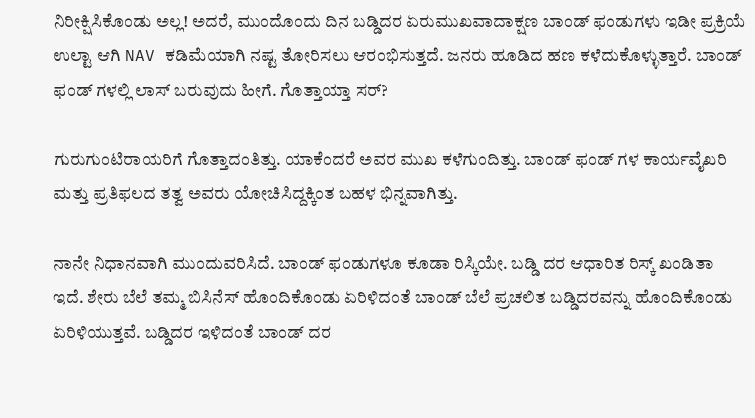ನಿರೀಕ್ಷಿಸಿಕೊಂಡು ಅಲ್ಲ! ಅದರೆ, ಮುಂದೊಂದು ದಿನ ಬಡ್ಡಿದರ ಏರುಮುಖವಾದಾಕ್ಷಣ ಬಾಂಡ್ ಫಂಡುಗಳು ಇಡೀ ಪ್ರಕ್ರಿಯೆ ಉಲ್ಟಾ ಆಗಿ NAV ಕಡಿಮೆಯಾಗಿ ನಷ್ಟ ತೋರಿಸಲು ಆರಂಭಿಸುತ್ತದೆ. ಜನರು ಹೂಡಿದ ಹಣ ಕಳೆದುಕೊಳ್ಳುತ್ತಾರೆ. ಬಾಂಡ್ ಫಂಡ್ ಗಳಲ್ಲಿ ಲಾಸ್ ಬರುವುದು ಹೀಗೆ. ಗೊತ್ತಾಯ್ತಾ ಸರ್?

ಗುರುಗುಂಟಿರಾಯರಿಗೆ ಗೊತ್ತಾದಂತಿತ್ತು. ಯಾಕೆಂದರೆ ಅವರ ಮುಖ ಕಳೆಗುಂದಿತ್ತು. ಬಾಂಡ್ ಫಂಡ್ ಗಳ ಕಾರ್ಯವೈಖರಿ ಮತ್ತು ಪ್ರತಿಫಲದ ತತ್ವ ಅವರು ಯೋಚಿಸಿದ್ದಕ್ಕಿಂತ ಬಹಳ ಭಿನ್ನವಾಗಿತ್ತು.

ನಾನೇ ನಿಧಾನವಾಗಿ ಮುಂದುವರಿಸಿದೆ. ಬಾಂಡ್ ಫಂಡುಗಳೂ ಕೂಡಾ ರಿಸ್ಕಿಯೇ. ಬಡ್ಡಿ ದರ ಆಧಾರಿತ ರಿಸ್ಕ್ ಖಂಡಿತಾ ಇದೆ. ಶೇರು ಬೆಲೆ ತಮ್ಮ ಬಿಸಿನೆಸ್ ಹೊಂದಿಕೊಂಡು ಏರಿಳಿದಂತೆ ಬಾಂಡ್ ಬೆಲೆ ಪ್ರಚಲಿತ ಬಡ್ಡಿದರವನ್ನು ಹೊಂದಿಕೊಂಡು ಏರಿಳಿಯುತ್ತವೆ. ಬಡ್ಡಿದರ ಇಳಿದಂತೆ ಬಾಂಡ್ ದರ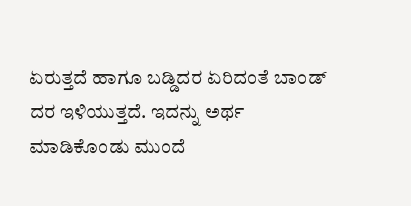ಏರುತ್ತದೆ ಹಾಗೂ ಬಡ್ಡಿದರ ಏರಿದಂತೆ ಬಾಂಡ್ ದರ ಇಳಿಯುತ್ತದೆ. ಇದನ್ನು ಅರ್ಥ ಮಾಡಿಕೊಂಡು ಮುಂದೆ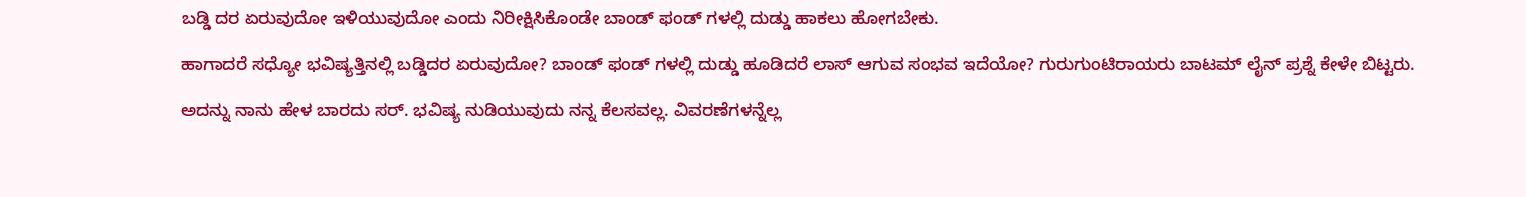ಬಡ್ಡಿ ದರ ಏರುವುದೋ ಇಳಿಯುವುದೋ ಎಂದು ನಿರೀಕ್ಷಿಸಿಕೊಂಡೇ ಬಾಂಡ್ ಫಂಡ್ ಗಳಲ್ಲಿ ದುಡ್ಡು ಹಾಕಲು ಹೋಗಬೇಕು.

ಹಾಗಾದರೆ ಸಧ್ಯೋ ಭವಿಷ್ಯತ್ತಿನಲ್ಲಿ ಬಡ್ಡಿದರ ಏರುವುದೋ? ಬಾಂಡ್ ಫಂಡ್ ಗಳಲ್ಲಿ ದುಡ್ಡು ಹೂಡಿದರೆ ಲಾಸ್ ಆಗುವ ಸಂಭವ ಇದೆಯೋ? ಗುರುಗುಂಟಿರಾಯರು ಬಾಟಮ್ ಲೈನ್ ಪ್ರಶ್ನೆ ಕೇಳೇ ಬಿಟ್ಟರು.

ಅದನ್ನು ನಾನು ಹೇಳ ಬಾರದು ಸರ್. ಭವಿಷ್ಯ ನುಡಿಯುವುದು ನನ್ನ ಕೆಲಸವಲ್ಲ. ವಿವರಣೆಗಳನ್ನೆಲ್ಲ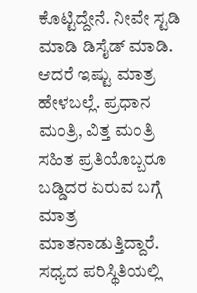ಕೊಟ್ಟಿದ್ದೇನೆ. ನೀವೇ ಸ್ಟಡಿ ಮಾಡಿ ಡಿಸೈಡ್ ಮಾಡಿ. ಆದರೆ ಇಷ್ಟು ಮಾತ್ರ ಹೇಳಬಲ್ಲೆ. ಪ್ರಧಾನ ಮಂತ್ರಿ, ವಿತ್ತ ಮಂತ್ರಿ ಸಹಿತ ಪ್ರತಿಯೊಬ್ಬರೂ ಬಡ್ಡಿದರ ಏರುವ ಬಗ್ಗೆ ಮಾತ್ರ ಮಾತನಾಡುತ್ತಿದ್ದಾರೆ. ಸಧ್ಯದ ಪರಿಸ್ಥಿತಿಯಲ್ಲಿ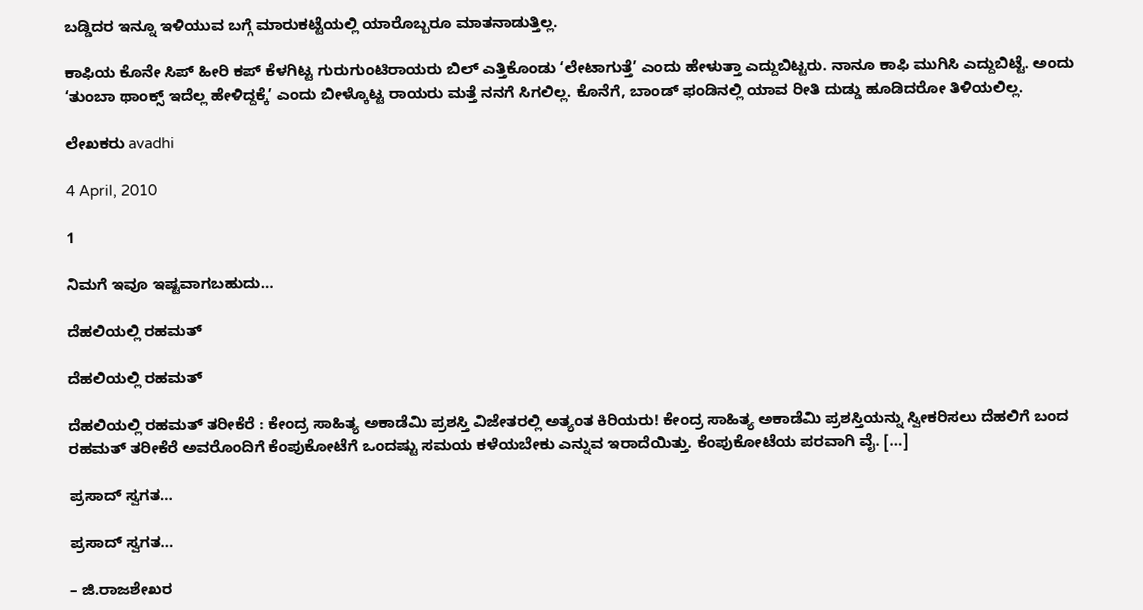ಬಡ್ಡಿದರ ಇನ್ನೂ ಇಳಿಯುವ ಬಗ್ಗೆ ಮಾರುಕಟ್ಟೆಯಲ್ಲಿ ಯಾರೊಬ್ಬರೂ ಮಾತನಾಡುತ್ತಿಲ್ಲ.

ಕಾಫಿಯ ಕೊನೇ ಸಿಪ್ ಹೀರಿ ಕಪ್ ಕೆಳಗಿಟ್ಟ ಗುರುಗುಂಟಿರಾಯರು ಬಿಲ್ ಎತ್ತಿಕೊಂಡು ‘ಲೇಟಾಗುತ್ತೆ’ ಎಂದು ಹೇಳುತ್ತಾ ಎದ್ದುಬಿಟ್ಟರು. ನಾನೂ ಕಾಫಿ ಮುಗಿಸಿ ಎದ್ದುಬಿಟ್ಟೆ. ಅಂದು ‘ತುಂಬಾ ಥಾಂಕ್ಸ್ ಇದೆಲ್ಲ ಹೇಳಿದ್ದಕ್ಕೆ’ ಎಂದು ಬೀಳ್ಕೊಟ್ಟ ರಾಯರು ಮತ್ತೆ ನನಗೆ ಸಿಗಲಿಲ್ಲ. ಕೊನೆಗೆ, ಬಾಂಡ್ ಫಂಡಿನಲ್ಲಿ ಯಾವ ರೀತಿ ದುಡ್ಡು ಹೂಡಿದರೋ ತಿಳಿಯಲಿಲ್ಲ.

ಲೇಖಕರು avadhi

4 April, 2010

1

ನಿಮಗೆ ಇವೂ ಇಷ್ಟವಾಗಬಹುದು…

ದೆಹಲಿಯಲ್ಲಿ ರಹಮತ್

ದೆಹಲಿಯಲ್ಲಿ ರಹಮತ್

ದೆಹಲಿಯಲ್ಲಿ ರಹಮತ್ ತರೀಕೆರೆ : ಕೇಂದ್ರ ಸಾಹಿತ್ಯ ಅಕಾಡೆಮಿ ಪ್ರಶಸ್ತಿ ವಿಜೇತರಲ್ಲಿ ಅತ್ಯಂತ ಕಿರಿಯರು! ಕೇಂದ್ರ ಸಾಹಿತ್ಯ ಅಕಾಡೆಮಿ ಪ್ರಶಸ್ತಿಯನ್ನು ಸ್ವೀಕರಿಸಲು ದೆಹಲಿಗೆ ಬಂದ ರಹಮತ್ ತರೀಕೆರೆ ಅವರೊಂದಿಗೆ ಕೆಂಪುಕೋಟೆಗೆ ಒಂದಷ್ಟು ಸಮಯ ಕಳೆಯಬೇಕು ಎನ್ನುವ ಇರಾದೆಯಿತ್ತು. ಕೆಂಪುಕೋಟೆಯ ಪರವಾಗಿ ವೈ. […]

ಪ್ರಸಾದ್ ಸ್ವಗತ…

ಪ್ರಸಾದ್ ಸ್ವಗತ…

– ಜಿ.ರಾಜಶೇಖರ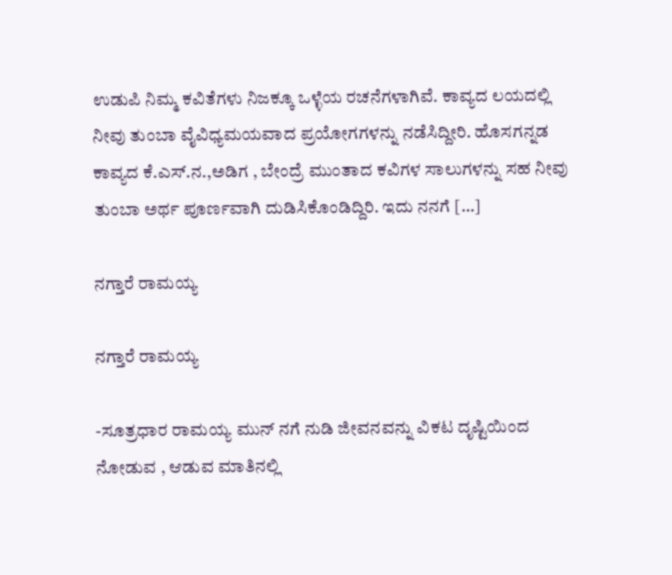ಉಡುಪಿ ನಿಮ್ಮ ಕವಿತೆಗಳು ನಿಜಕ್ಕೂ ಒಳ್ಳೆಯ ರಚನೆಗಳಾಗಿವೆ. ಕಾವ್ಯದ ಲಯದಲ್ಲಿ ನೀವು ತುಂಬಾ ವೈವಿಧ್ಯಮಯವಾದ ಪ್ರಯೋಗಗಳನ್ನು ನಡೆಸಿದ್ದೀರಿ. ಹೊಸಗನ್ನಡ ಕಾವ್ಯದ ಕೆ.ಎಸ್.ನ.,ಅಡಿಗ , ಬೇಂದ್ರೆ ಮುಂತಾದ ಕವಿಗಳ ಸಾಲುಗಳನ್ನು ಸಹ ನೀವು ತುಂಬಾ ಅರ್ಥ ಪೂರ್ಣವಾಗಿ ದುಡಿಸಿಕೊಂಡಿದ್ದಿರಿ. ಇದು ನನಗೆ […]

ನಗ್ತಾರೆ ರಾಮಯ್ಯ

ನಗ್ತಾರೆ ರಾಮಯ್ಯ

-ಸೂತ್ರಧಾರ ರಾಮಯ್ಯ ಮುನ್ ನಗೆ ನುಡಿ ಜೀವನವನ್ನು ವಿಕಟ ದೃಷ್ಟಿಯಿಂದ ನೋಡುವ , ಆಡುವ ಮಾತಿನಲ್ಲಿ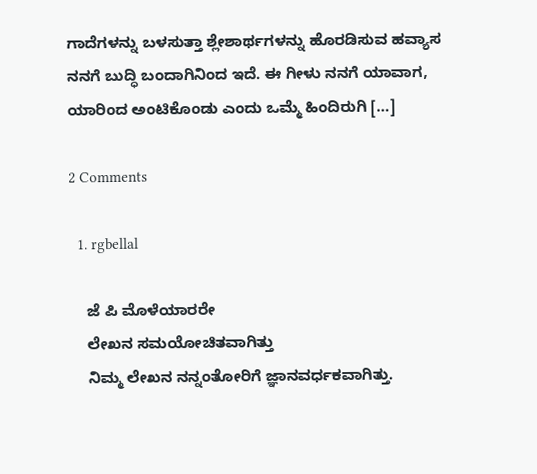ಗಾದೆಗಳನ್ನು ಬಳಸುತ್ತಾ ಶ್ಲೇಶಾರ್ಥಗಳನ್ನು ಹೊರಡಿಸುವ ಹವ್ಯಾಸ ನನಗೆ ಬುದ್ಧಿ ಬಂದಾಗಿನಿಂದ ಇದೆ. ಈ ಗೀಳು ನನಗೆ ಯಾವಾಗ, ಯಾರಿಂದ ಅಂಟಿಕೊಂಡು ಎಂದು ಒಮ್ಮೆ ಹಿಂದಿರುಗಿ […]

2 Comments

  1. rgbellal

    ಜೆ ಪಿ ಮೊಳೆಯಾರರೇ
    ಲೇಖನ ಸಮಯೋಚಿತವಾಗಿತ್ತು
    ನಿಮ್ಮ ಲೇಖನ ನನ್ನಂತೋರಿಗೆ ಜ್ಞಾನವರ್ಧಕವಾಗಿತ್ತು.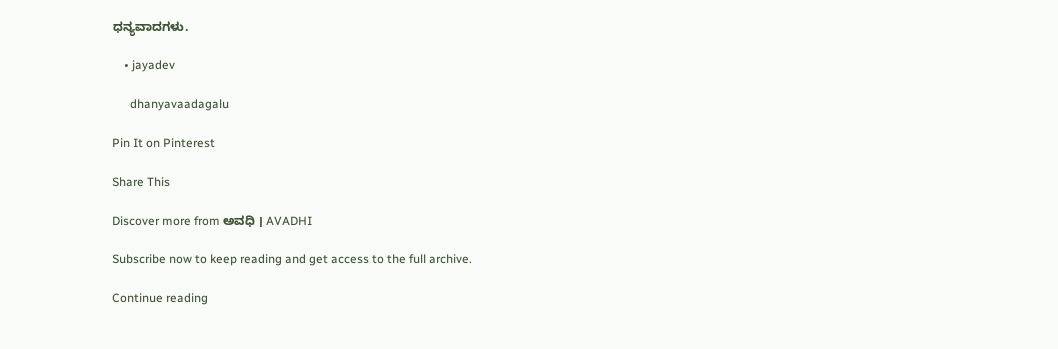ಧನ್ಯವಾದಗಳು.

    • jayadev

      dhanyavaadagalu

Pin It on Pinterest

Share This

Discover more from ಅವಧಿ । AVADHI

Subscribe now to keep reading and get access to the full archive.

Continue reading